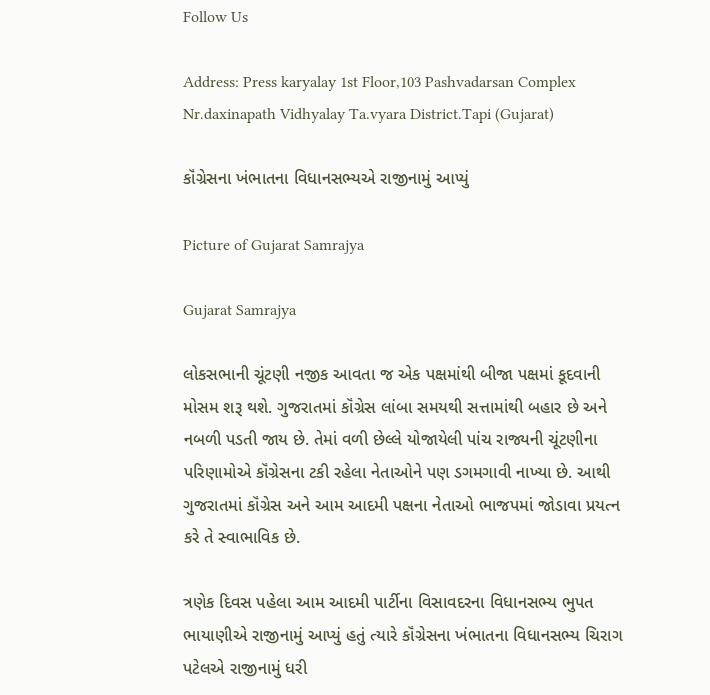Follow Us

Address: Press karyalay 1st Floor,103 Pashvadarsan Complex Nr.daxinapath Vidhyalay Ta.vyara District.Tapi (Gujarat)

કૉંગ્રેસના ખંભાતના વિધાનસભ્યએ રાજીનામું આપ્યું

Picture of Gujarat Samrajya

Gujarat Samrajya

લોકસભાની ચૂંટણી નજીક આવતા જ એક પક્ષમાંથી બીજા પક્ષમાં કૂદવાની મોસમ શરૂ થશે. ગુજરાતમાં કૉંગ્રેસ લાંબા સમયથી સત્તામાંથી બહાર છે અને નબળી પડતી જાય છે. તેમાં વળી છેલ્લે યોજાયેલી પાંચ રાજ્યની ચૂંટણીના પરિણામોએ કૉંગ્રેસના ટકી રહેલા નેતાઓને પણ ડગમગાવી નાખ્યા છે. આથી ગુજરાતમાં કૉંગ્રેસ અને આમ આદમી પક્ષના નેતાઓ ભાજપમાં જોડાવા પ્રયત્ન કરે તે સ્વાભાવિક છે.

ત્રણેક દિવસ પહેલા આમ આદમી પાર્ટીના વિસાવદરના વિધાનસભ્ય ભુપત ભાયાણીએ રાજીનામું આપ્યું હતું ત્યારે કૉંગ્રેસના ખંભાતના વિધાનસભ્ય ચિરાગ પટેલએ રાજીનામું ધરી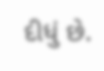દીધું છે.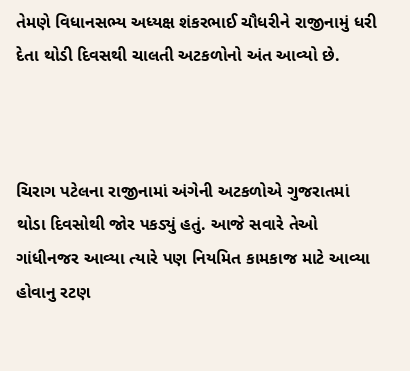તેમણે વિધાનસભ્ય અધ્યક્ષ શંકરભાઈ ચૌધરીને રાજીનામું ધરી દેતા થોડી દિવસથી ચાલતી અટકળોનો અંત આવ્યો છે.



ચિરાગ પટેલના રાજીનામાં અંગેની અટકળોએ ગુજરાતમાં થોડા દિવસોથી જોર પકડ્યું હતું. આજે સવારે તેઓ ગાંધીનજર આવ્યા ત્યારે પણ નિયમિત કામકાજ માટે આવ્યા હોવાનુ રટણ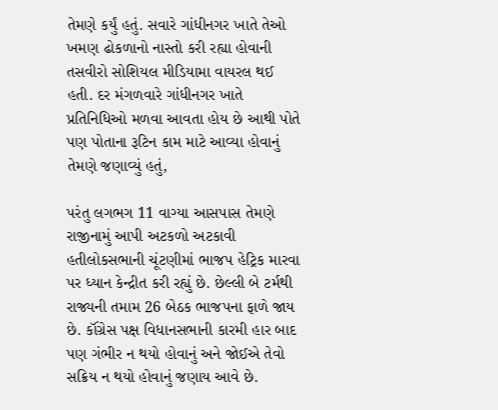તેમણે કર્યું હતું. સવારે ગાંધીનગર ખાતે તેઓ ખમણ ઢોકળાનો નાસ્તો કરી રહ્યા હોવાની તસવીરો સોશિયલ મીડિયામા વાયરલ થઈ હતી. દર મંગળવારે ગાંધીનગર ખાતે પ્રતિનિધિઓ મળવા આવતા હોય છે આથી પોતે પણ પોતાના રૂટિન કામ માટે આવ્યા હોવાનું તેમણે જણાવ્યું હતું,

પરંતુ લગભગ 11 વાગ્યા આસપાસ તેમણે રાજીનામું આપી અટકળો અટકાવી હતીલોકસભાની ચૂંટણીમાં ભાજપ હેટ્રિક મારવા પર ધ્યાન કેન્દ્રીત કરી રહ્યું છે. છેલ્લી બે ટર્મથી રાજ્યની તમામ 26 બેઠક ભાજપના ફાળે જાય છે. કૉંગ્રેસ પક્ષ વિધાનસભાની કારમી હાર બાદ પણ ગંભીર ન થયો હોવાનું અને જોઈએ તેવો સક્રિય ન થયો હોવાનું જણાય આવે છે.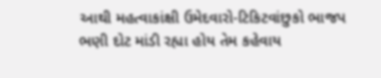આથી મહત્વાકાંક્ષી ઉમેદવારો-ટિકિટવાંછુકો ભાજપ ભણી દોટ માંડી રહ્યા હોય તેમ કહેવાય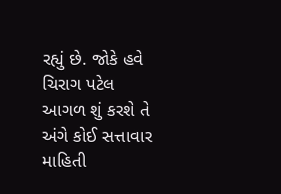રહ્યું છે. જોકે હવે ચિરાગ પટેલ આગળ શું કરશે તે અંગે કોઈ સત્તાવાર માહિતી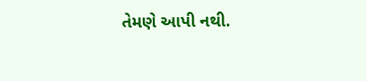તેમણે આપી નથી.